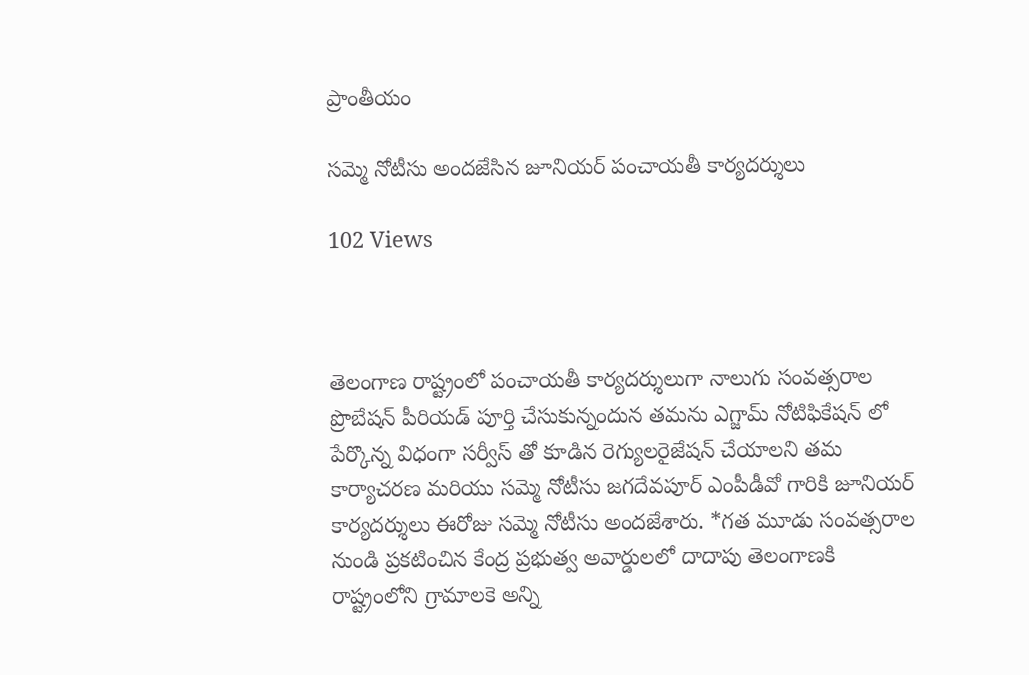ప్రాంతీయం

సమ్మె నోటీసు అందజేసిన జూనియర్ పంచాయతీ కార్యదర్శులు

102 Views



తెలంగాణ రాష్ట్రంలో పంచాయతీ కార్యదర్శులుగా నాలుగు సంవత్సరాల ప్రొబేషన్ పీరియడ్ పూర్తి చేసుకున్నందున తమను ఎగ్జామ్ నోటిఫికేషన్ లో పేర్కొన్న విధంగా సర్వీస్ తో కూడిన రెగ్యులరైజేషన్ చేయాలని తమ కార్యాచరణ మరియు సమ్మె నోటీసు జగదేవపూర్ ఎంపీడీవో గారికి జూనియర్ కార్యదర్శులు ఈరోజు సమ్మె నోటీసు అందజేశారు. *గత మూడు సంవత్సరాల నుండి ప్రకటించిన కేంద్ర ప్రభుత్వ అవార్డులలో దాదాపు తెలంగాణకి రాష్ట్రంలోని గ్రామాలకె అన్ని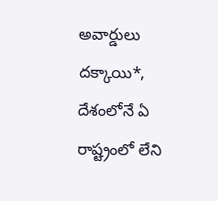అవార్డులు దక్కాయి*, దేశంలోనే ఏ రాష్ట్రంలో లేని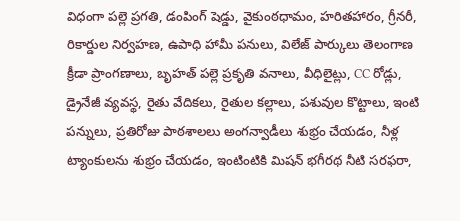విధంగా పల్లె ప్రగతి, డంపింగ్ షెడ్డు, వైకుంఠధామం, హరితహారం, గ్రీనరీ, రికార్డుల నిర్వహణ, ఉపాధి హామీ పనులు, విలేజ్ పార్కులు తెలంగాణ క్రీడా ప్రాంగణాలు, బృహత్ పల్లె ప్రకృతి వనాలు, వీధిలైట్లు, CC రోడ్లు, డ్రైనేజీ వ్యవస్థ, రైతు వేదికలు, రైతుల కల్లాలు, పశువుల కొట్టాలు, ఇంటి పన్నులు, ప్రతిరోజు పాఠశాలలు అంగన్వాడీలు శుభ్రం చేయడం, నీళ్ల ట్యాంకులను శుభ్రం చేయడం, ఇంటింటికి మిషన్ భగీరథ నీటి సరఫరా,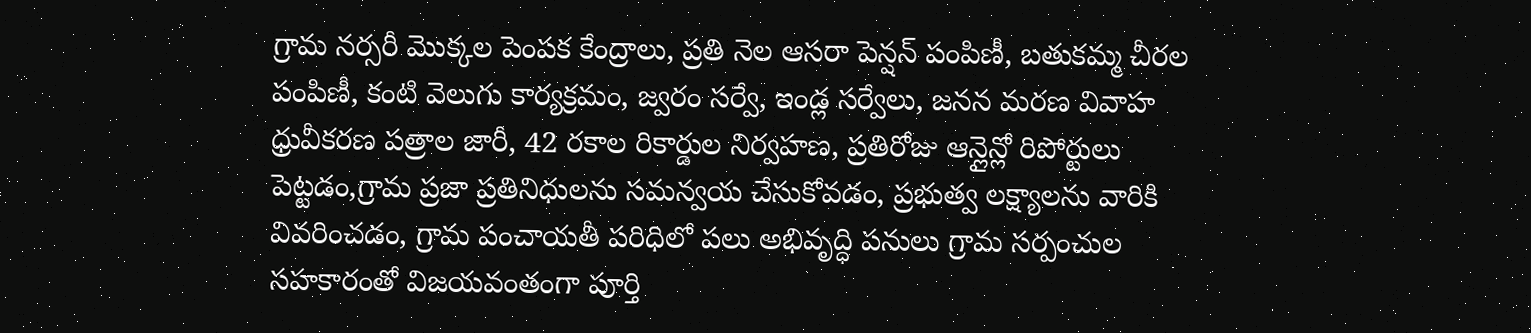గ్రామ నర్సరీ మొక్కల పెంపక కేంద్రాలు, ప్రతి నెల ఆసరా పెన్షన్ పంపిణీ, బతుకమ్మ చీరల పంపిణీ, కంటి వెలుగు కార్యక్రమం, జ్వరం సర్వే, ఇండ్ల సర్వేలు, జనన మరణ వివాహ ధ్రువీకరణ పత్రాల జారీ, 42 రకాల రికార్డుల నిర్వహణ, ప్రతిరోజు ఆన్లైన్లో రిపోర్టులు పెట్టడం,గ్రామ ప్రజా ప్రతినిధులను సమన్వయ చేసుకోవడం, ప్రభుత్వ లక్ష్యాలను వారికి వివరించడం, గ్రామ పంచాయతీ పరిధిలో పలు అభివృద్ధి పనులు గ్రామ సర్పంచుల సహకారంతో విజయవంతంగా పూర్తి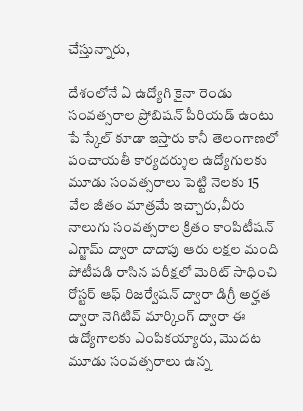చేస్తున్నారు,

దేశంలోనే ఏ ఉద్యోగి కైనా రెండు సంవత్సరాల ప్రోబిషన్ పీరియడ్ ఉంటు పే స్కేల్ కూడా ఇస్తారు కానీ తెలంగాణలో పంచాయతీ కార్యదర్శుల ఉద్యోగులకు మూడు సంవత్సరాలు పెట్టి నెలకు 15 వేల జీతం మాత్రమే ఇచ్చారు,వీరు నాలుగు సంవత్సరాల క్రితం కాంపిటీషన్ ఎగ్జామ్ ద్వారా దాదాపు ఆరు లక్షల మంది పోటీపడి రాసిన పరీక్షలో మెరిట్ సాధించి రోస్టర్ ఆఫ్ రిజర్వేషన్ ద్వారా డిగ్రీ అర్హత ద్వారా నెగిటివ్ మార్కింగ్ ద్వారా ఈ ఉద్యోగాలకు ఎంపికయ్యారు, మొదట మూడు సంవత్సరాలు ఉన్న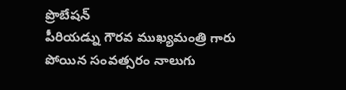ప్రొబేషన్
పీరియడ్ను గౌరవ ముఖ్యమంత్రి గారు పోయిన సంవత్సరం నాలుగు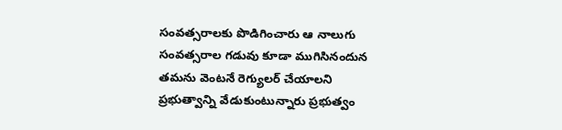సంవత్సరాలకు పొడిగించారు ఆ నాలుగు సంవత్సరాల గడువు కూడా ముగిసినందున తమను వెంటనే రెగ్యులర్ చేయాలని ప్రభుత్వాన్ని వేడుకుంటున్నారు ప్రభుత్వం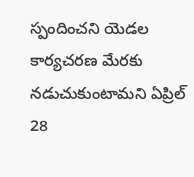స్పందించని యెడల కార్యచరణ మేరకు నడుచుకుంటామని ఏప్రిల్ 28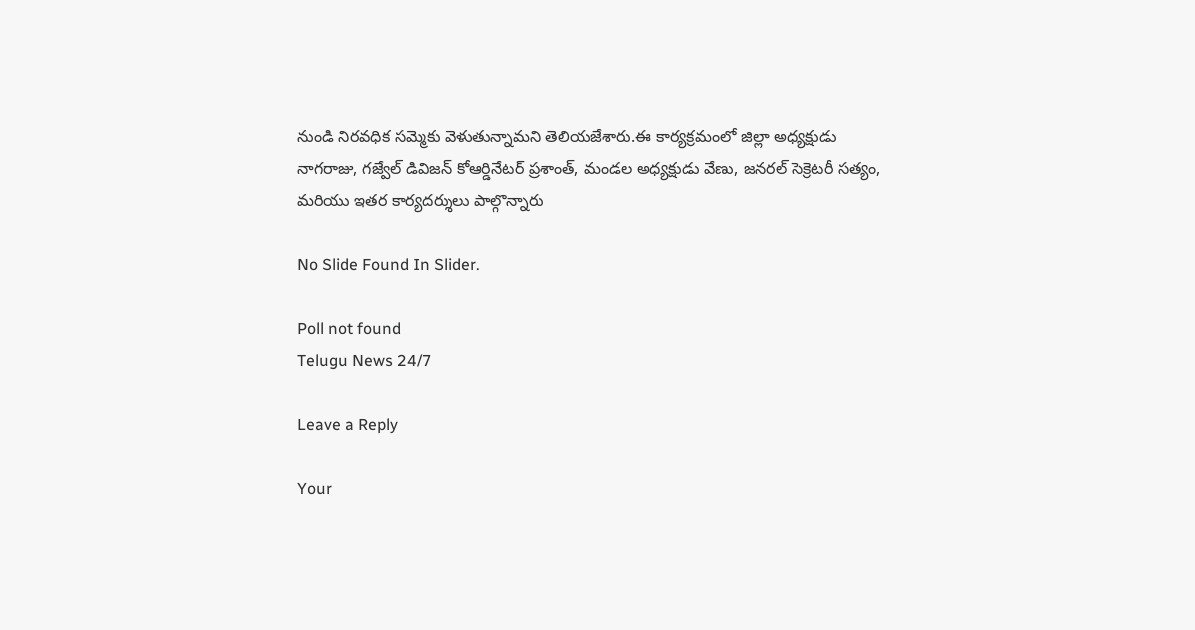నుండి నిరవధిక సమ్మెకు వెళుతున్నామని తెలియజేశారు.ఈ కార్యక్రమంలో జిల్లా అధ్యక్షుడు నాగరాజు, గజ్వేల్ డివిజన్ కోఆర్డినేటర్ ప్రశాంత్, మండల అధ్యక్షుడు వేణు, జనరల్ సెక్రెటరీ సత్యం, మరియు ఇతర కార్యదర్శులు పాల్గొన్నారు

No Slide Found In Slider.

Poll not found
Telugu News 24/7

Leave a Reply

Your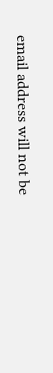email address will not be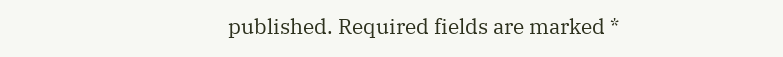published. Required fields are marked *